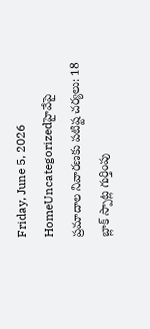Friday, June 5, 2026
HomeUncategorizedహైవేపై ప్రమాదాల నివారణకు పటిష్ట చర్యలు: 18 బ్లాక్ స్పాట్ల గుర్తింపు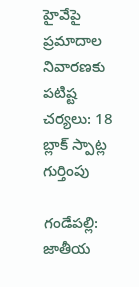హైవేపై ప్రమాదాల నివారణకు పటిష్ట చర్యలు: 18 బ్లాక్ స్పాట్ల గుర్తింపు

గండేపల్లి: జాతీయ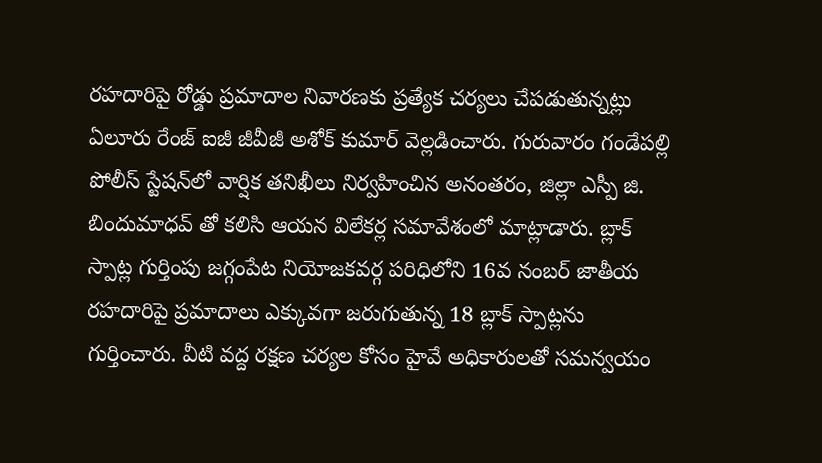రహదారిపై రోడ్డు ప్రమాదాల నివారణకు ప్రత్యేక చర్యలు చేపడుతున్నట్లు ఏలూరు రేంజ్ ఐజీ జీవీజీ అశోక్ కుమార్ వెల్లడించారు. గురువారం గండేపల్లి పోలీస్ స్టేషన్‌లో వార్షిక తనిఖీలు నిర్వహించిన అనంతరం, జిల్లా ఎస్పీ జి. బిందుమాధవ్ తో కలిసి ఆయన విలేకర్ల సమావేశంలో మాట్లాడారు. బ్లాక్ స్పాట్ల గుర్తింపు జగ్గంపేట నియోజకవర్గ పరిధిలోని 16వ నంబర్ జాతీయ రహదారిపై ప్రమాదాలు ఎక్కువగా జరుగుతున్న 18 బ్లాక్ స్పాట్లను గుర్తించారు. వీటి వద్ద రక్షణ చర్యల కోసం హైవే అధికారులతో సమన్వయం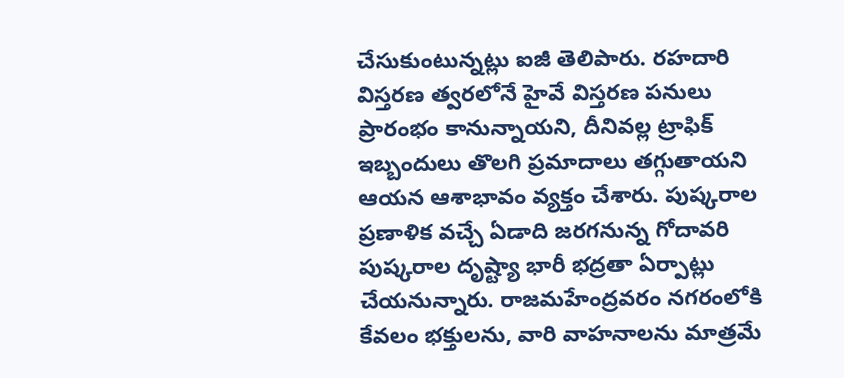చేసుకుంటున్నట్లు ఐజీ తెలిపారు. రహదారి విస్తరణ త్వరలోనే హైవే విస్తరణ పనులు ప్రారంభం కానున్నాయని, దీనివల్ల ట్రాఫిక్ ఇబ్బందులు తొలగి ప్రమాదాలు తగ్గుతాయని ఆయన ఆశాభావం వ్యక్తం చేశారు. పుష్కరాల ప్రణాళిక వచ్చే ఏడాది జరగనున్న గోదావరి పుష్కరాల దృష్ట్యా భారీ భద్రతా ఏర్పాట్లు చేయనున్నారు. రాజమహేంద్రవరం నగరంలోకి కేవలం భక్తులను, వారి వాహనాలను మాత్రమే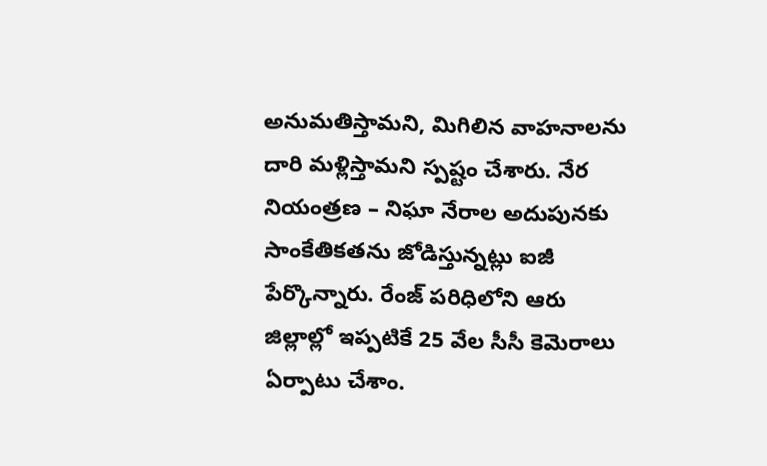అనుమతిస్తామని, మిగిలిన వాహనాలను దారి మళ్లిస్తామని స్పష్టం చేశారు. నేర నియంత్రణ – నిఘా నేరాల అదుపునకు సాంకేతికతను జోడిస్తున్నట్లు ఐజీ పేర్కొన్నారు. రేంజ్ పరిధిలోని ఆరు జిల్లాల్లో ఇప్పటికే 25 వేల సీసీ కెమెరాలు ఏర్పాటు చేశాం.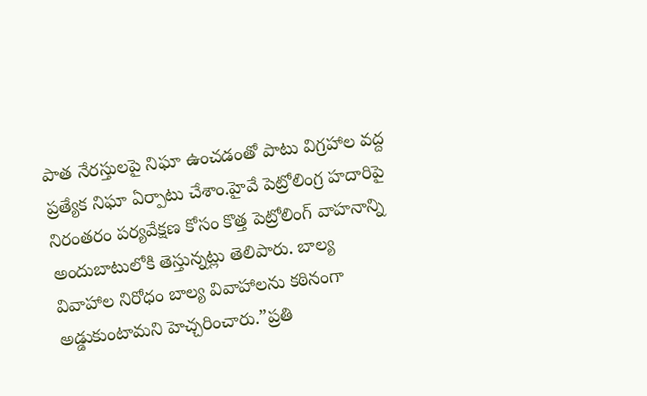పాత నేరస్తులపై నిఘా ఉంచడంతో పాటు విగ్రహాల వద్ద ప్రత్యేక నిఘా ఏర్పాటు చేశాం.హైవే పెట్రోలింగ్ర హదారిపై నిరంతరం పర్యవేక్షణ కోసం కొత్త పెట్రోలింగ్ వాహనాన్ని అందుబాటులోకి తెస్తున్నట్లు తెలిపారు. బాల్య వివాహాల నిరోధం బాల్య వివాహాలను కఠినంగా అడ్డుకుంటామని హెచ్చరించారు.”ప్రతి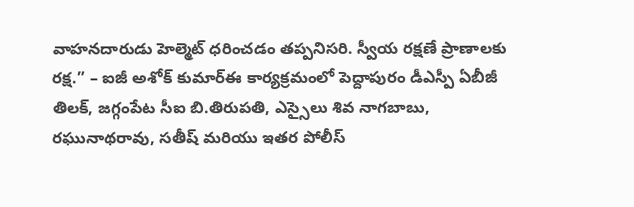వాహనదారుడు హెల్మెట్ ధరించడం తప్పనిసరి. స్వీయ రక్షణే ప్రాణాలకు రక్ష.” – ఐజీ అశోక్ కుమార్ఈ కార్యక్రమంలో పెద్దాపురం డీఎస్పీ ఏబీజీ తిలక్, జగ్గంపేట సీఐ బి.తిరుపతి, ఎస్సైలు శివ నాగబాబు, రఘునాథరావు, సతీష్ మరియు ఇతర పోలీస్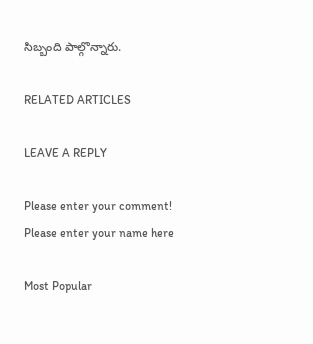సిబ్బంది పాల్గొన్నారు.

RELATED ARTICLES

LEAVE A REPLY

Please enter your comment!
Please enter your name here

Most Popular